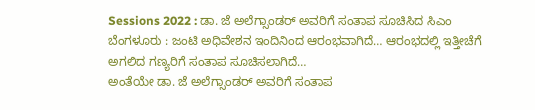Sessions 2022 : ಡಾ. ಜೆ ಅಲೆಗ್ಸಾಂಡರ್ ಅವರಿಗೆ ಸಂತಾಪ ಸೂಚಿಸಿದ ಸಿಎಂ
ಬೆಂಗಳೂರು : ಜಂಟಿ ಅಧಿವೇಶನ ಇಂದಿನಿಂದ ಆರಂಭವಾಗಿದೆ… ಆರಂಭದಲ್ಲಿ ಇತ್ತೀಚೆಗೆ ಅಗಲಿದ ಗಣ್ಯರಿಗೆ ಸಂತಾಪ ಸೂಚಿಸಲಾಗಿದೆ…
ಅಂತೆಯೇ ಡಾ. ಜೆ ಅಲೆಗ್ಸಾಂಡರ್ ಅವರಿಗೆ ಸಂತಾಪ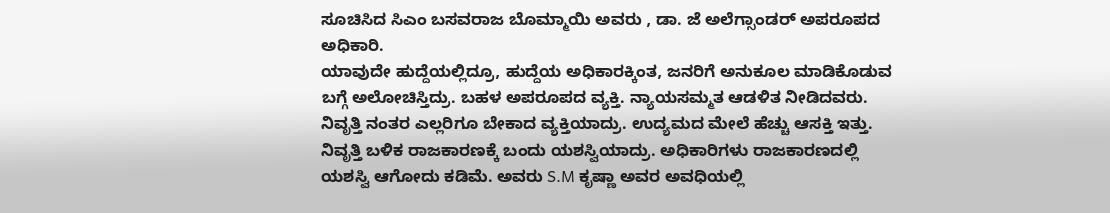ಸೂಚಿಸಿದ ಸಿಎಂ ಬಸವರಾಜ ಬೊಮ್ಮಾಯಿ ಅವರು , ಡಾ. ಜೆ ಅಲೆಗ್ಸಾಂಡರ್ ಅಪರೂಪದ ಅಧಿಕಾರಿ.
ಯಾವುದೇ ಹುದ್ದೆಯಲ್ಲಿದ್ರೂ, ಹುದ್ದೆಯ ಅಧಿಕಾರಕ್ಕಿಂತ, ಜನರಿಗೆ ಅನುಕೂಲ ಮಾಡಿಕೊಡುವ ಬಗ್ಗೆ ಅಲೋಚಿಸ್ತಿದ್ರು. ಬಹಳ ಅಪರೂಪದ ವ್ಯಕ್ತಿ. ನ್ಯಾಯಸಮ್ಮತ ಆಡಳಿತ ನೀಡಿದವರು.
ನಿವೃತ್ತಿ ನಂತರ ಎಲ್ಲರಿಗೂ ಬೇಕಾದ ವ್ಯಕ್ತಿಯಾದ್ರು. ಉದ್ಯಮದ ಮೇಲೆ ಹೆಚ್ಚು ಆಸಕ್ತಿ ಇತ್ತು. ನಿವೃತ್ತಿ ಬಳಿಕ ರಾಜಕಾರಣಕ್ಕೆ ಬಂದು ಯಶಸ್ವಿಯಾದ್ರು. ಅಧಿಕಾರಿಗಳು ರಾಜಕಾರಣದಲ್ಲಿ ಯಶಸ್ವಿ ಆಗೋದು ಕಡಿಮೆ. ಅವರು S.M ಕೃಷ್ಣಾ ಅವರ ಅವಧಿಯಲ್ಲಿ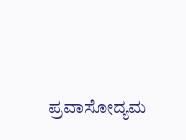ಪ್ರವಾಸೋದ್ಯಮ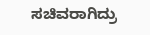ಸಚಿವರಾಗಿದ್ರು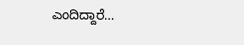ಎಂದಿದ್ದಾರೆ…